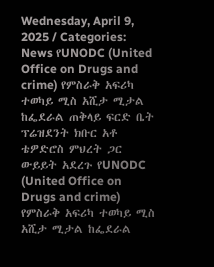Wednesday, April 9, 2025 / Categories: News የUNODC (United Office on Drugs and crime) የምስራቅ አፍሪካ ተወካይ ሚስ አሺታ ሚታል ከፌደራል ጠቅላይ ፍርድ ቤት ፕሬዝደንት ክቡር አቶ ቴዎድሮስ ምህረት ጋር ውይይት አደረጉ የUNODC (United Office on Drugs and crime) የምስራቅ አፍሪካ ተወካይ ሚስ አሺታ ሚታል ከፌደራል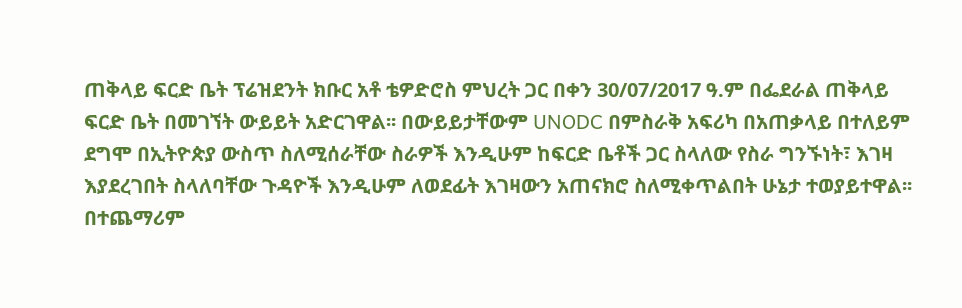ጠቅላይ ፍርድ ቤት ፕሬዝደንት ክቡር አቶ ቴዎድሮስ ምህረት ጋር በቀን 30/07/2017 ዓ.ም በፌደራል ጠቅላይ ፍርድ ቤት በመገኘት ውይይት አድርገዋል፡፡ በውይይታቸውም UNODC በምስራቅ አፍሪካ በአጠቃላይ በተለይም ደግሞ በኢትዮጵያ ውስጥ ስለሚሰራቸው ስራዎች እንዲሁም ከፍርድ ቤቶች ጋር ስላለው የስራ ግንኙነት፣ እገዛ እያደረገበት ስላለባቸው ጉዳዮች እንዲሁም ለወደፊት እገዛውን አጠናክሮ ስለሚቀጥልበት ሁኔታ ተወያይተዋል፡፡ በተጨማሪም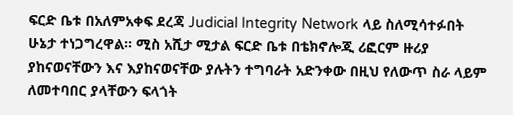ፍርድ ቤቱ በአለምአቀፍ ደረጃ Judicial Integrity Network ላይ ስለሚሳተፉበት ሁኔታ ተነጋግረዋል፡፡ ሚስ አሺታ ሚታል ፍርድ ቤቱ በቴክኖሎጂ ሪፎርም ዙሪያ ያከናወናቸውን እና እያከናወናቸው ያሉትን ተግባራት አድንቀው በዚህ የለውጥ ስራ ላይም ለመተባበር ያላቸውን ፍላጎት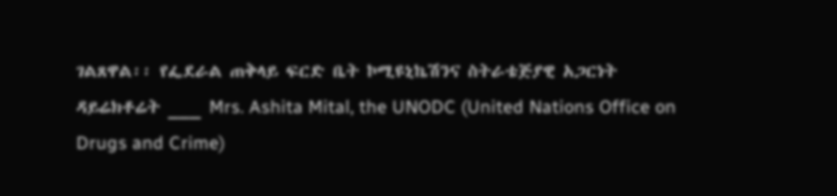ገልጸዋል፡፡ የፌደራል ጠቅላይ ፍርድ ቤት ኮሚዩኒኬሽንና ስትራቴጅያዊ አጋርነት ዳይሬክቶሬት ___ Mrs. Ashita Mital, the UNODC (United Nations Office on Drugs and Crime)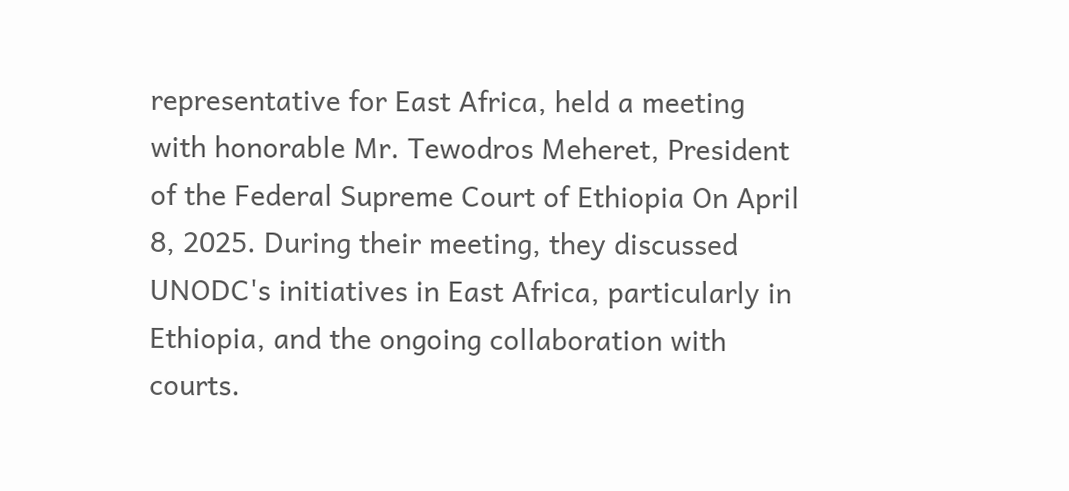representative for East Africa, held a meeting with honorable Mr. Tewodros Meheret, President of the Federal Supreme Court of Ethiopia On April 8, 2025. During their meeting, they discussed UNODC's initiatives in East Africa, particularly in Ethiopia, and the ongoing collaboration with courts.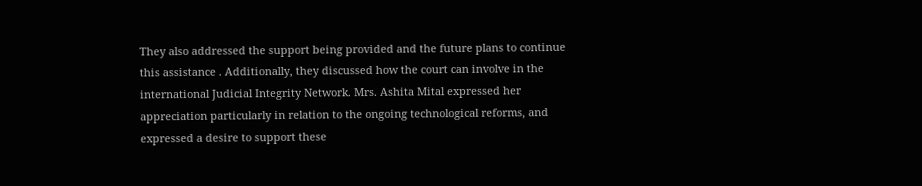They also addressed the support being provided and the future plans to continue this assistance . Additionally, they discussed how the court can involve in the international Judicial Integrity Network. Mrs. Ashita Mital expressed her appreciation particularly in relation to the ongoing technological reforms, and expressed a desire to support these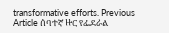transformative efforts. Previous Article ሰባተኛ ዙር የፌደራል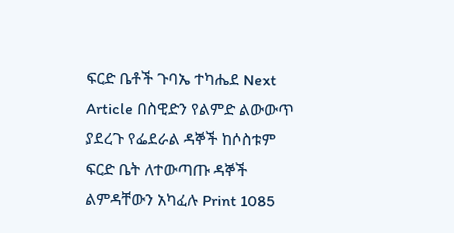ፍርድ ቤቶች ጉባኤ ተካሔደ Next Article በስዊድን የልምድ ልውውጥ ያደረጉ የፌደራል ዳኞች ከሶስቱም ፍርድ ቤት ለተውጣጡ ዳኞች ልምዳቸውን አካፈሉ Print 1085